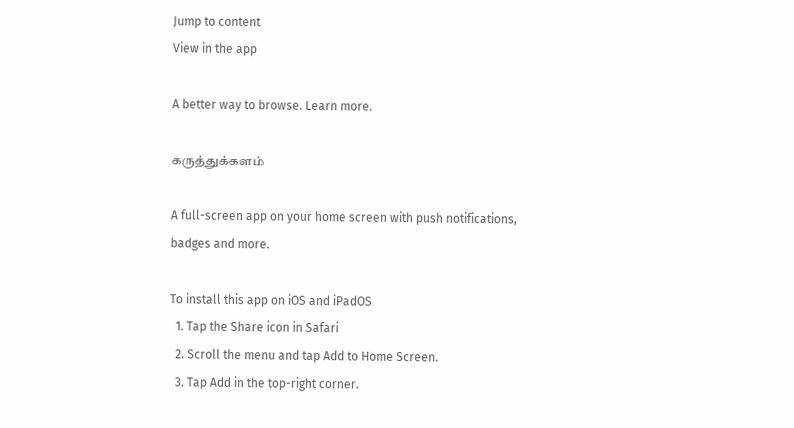Jump to content
View in the app

A better way to browse. Learn more.

கருத்துக்களம்

A full-screen app on your home screen with push notifications, badges and more.

To install this app on iOS and iPadOS
  1. Tap the Share icon in Safari
  2. Scroll the menu and tap Add to Home Screen.
  3. Tap Add in the top-right corner.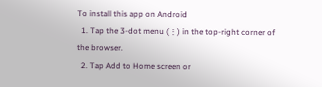To install this app on Android
  1. Tap the 3-dot menu (⋮) in the top-right corner of the browser.
  2. Tap Add to Home screen or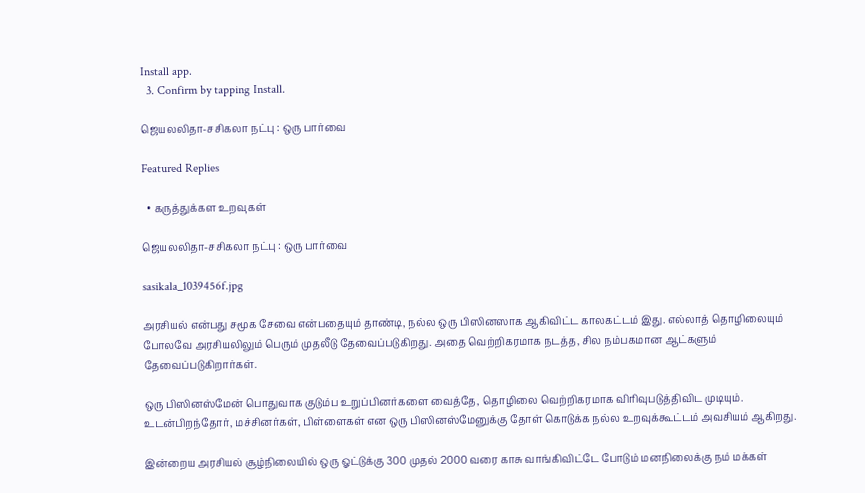Install app.
  3. Confirm by tapping Install.

ஜெயலலிதா-சசிகலா நட்பு : ஒரு பார்வை

Featured Replies

  • கருத்துக்கள உறவுகள்

ஜெயலலிதா-சசிகலா நட்பு : ஒரு பார்வை

sasikala_1039456f.jpg

அரசியல் என்பது சமூக சேவை என்பதையும் தாண்டி, நல்ல ஒரு பிஸினஸாக ஆகிவிட்ட காலகட்டம் இது. எல்லாத் தொழிலையும் போலவே அரசியலிலும் பெரும் முதலீடு தேவைப்படுகிறது. அதை வெற்றிகரமாக நடத்த, சில நம்பகமான ஆட்களும் தேவைப்படுகிறார்கள்.

ஒரு பிஸினஸ்மேன் பொதுவாக குடும்ப உறுப்பினர்களை வைத்தே, தொழிலை வெற்றிகரமாக விரிவுபடுத்திவிட முடியும். உடன்பிறந்தோர், மச்சினர்கள், பிள்ளைகள் என ஒரு பிஸினஸ்மேனுக்கு தோள் கொடுக்க நல்ல உறவுக்கூட்டம் அவசியம் ஆகிறது.

இன்றைய அரசியல் சூழ்நிலையில் ஒரு ஓட்டுக்கு 300 முதல் 2000 வரை காசு வாங்கிவிட்டே போடும் மனநிலைக்கு நம் மக்கள்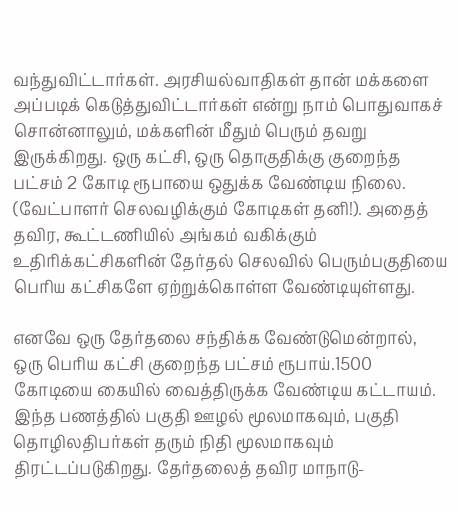வந்துவிட்டார்கள். அரசியல்வாதிகள் தான் மக்களை அப்படிக் கெடுத்துவிட்டார்கள் என்று நாம் பொதுவாகச் சொன்னாலும், மக்களின் மீதும் பெரும் தவறு இருக்கிறது. ஒரு கட்சி, ஒரு தொகுதிக்கு குறைந்த பட்சம் 2 கோடி ரூபாயை ஒதுக்க வேண்டிய நிலை. (வேட்பாளர் செலவழிக்கும் கோடிகள் தனி!). அதைத் தவிர, கூட்டணியில் அங்கம் வகிக்கும் உதிரிக்கட்சிகளின் தேர்தல் செலவில் பெரும்பகுதியை பெரிய கட்சிகளே ஏற்றுக்கொள்ள வேண்டியுள்ளது.

எனவே ஒரு தேர்தலை சந்திக்க வேண்டுமென்றால், ஒரு பெரிய கட்சி குறைந்த பட்சம் ரூபாய்.1500 கோடியை கையில் வைத்திருக்க வேண்டிய கட்டாயம். இந்த பணத்தில் பகுதி ஊழல் மூலமாகவும், பகுதி தொழிலதிபர்கள் தரும் நிதி மூலமாகவும் திரட்டப்படுகிறது. தேர்தலைத் தவிர மாநாடு-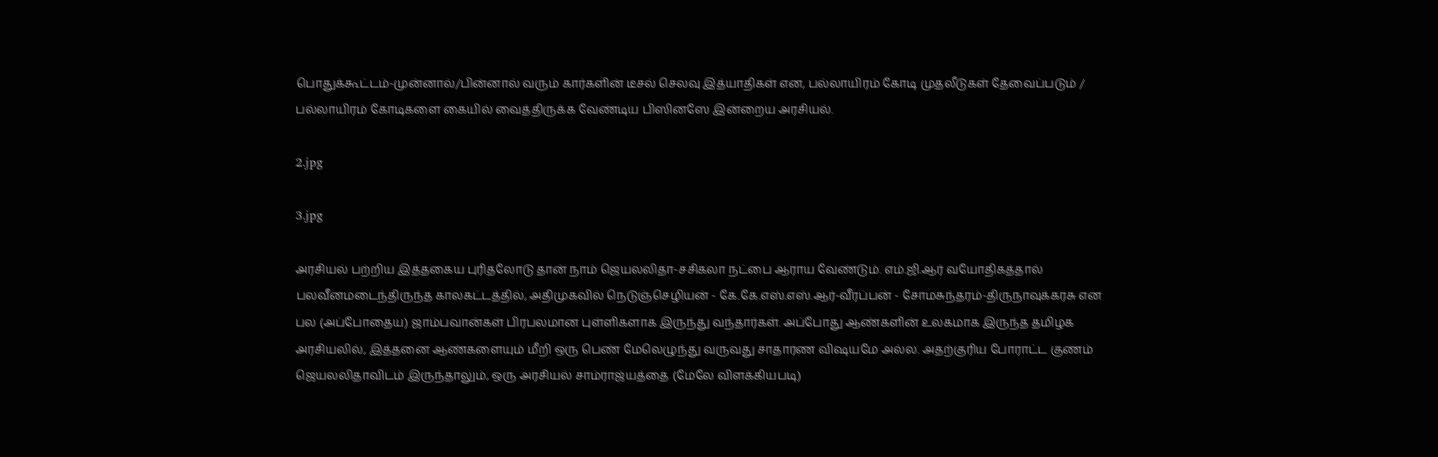பொதுக்கூட்டம்-முன்னால்/பின்னால் வரும் கார்களின் டீசல் செலவு இத்யாதிகள் என, பல்லாயிரம் கோடி முதலீடுகள் தேவைப்படும் / பல்லாயிரம் கோடிகளை கையில் வைத்திருக்க வேண்டிய பிஸினஸே இன்றைய அரசியல்.

2.jpg

3.jpg

அரசியல் பற்றிய இத்தகைய புரிதலோடு தான் நாம் ஜெயலலிதா-சசிகலா நட்பை ஆராய வேண்டும். எம்.ஜி.ஆர் வயோதிகத்தால் பலவீனமடைந்திருந்த காலகட்டத்தில், அதிமுகவில் நெடுஞ்செழியன் - கே.கே.எஸ்.எஸ்.ஆர்-வீரப்பன் - சோமசுந்தரம்-திருநாவுக்கரசு என பல (அப்போதைய) ஜாம்பவான்கள் பிரபலமான புள்ளிகளாக இருந்து வந்தார்கள். அப்போது ஆண்களின் உலகமாக இருந்த தமிழக அரசியலில், இத்தனை ஆண்களையும் மீறி ஒரு பெண் மேலெழுந்து வருவது சாதாரண விஷயமே அல்ல. அதற்குரிய போராட்ட குணம் ஜெயலலிதாவிடம் இருந்தாலும், ஒரு அரசியல் சாம்ராஜ்யத்தை (மேலே விளக்கியபடி)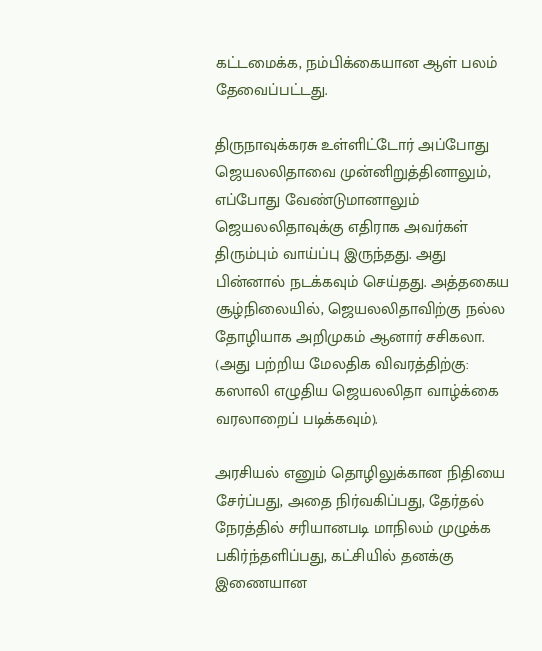கட்டமைக்க, நம்பிக்கையான ஆள் பலம் தேவைப்பட்டது.

திருநாவுக்கரசு உள்ளிட்டோர் அப்போது ஜெயலலிதாவை முன்னிறுத்தினாலும், எப்போது வேண்டுமானாலும் ஜெயலலிதாவுக்கு எதிராக அவர்கள் திரும்பும் வாய்ப்பு இருந்தது. அது பின்னால் நடக்கவும் செய்தது. அத்தகைய சூழ்நிலையில், ஜெயலலிதாவிற்கு நல்ல தோழியாக அறிமுகம் ஆனார் சசிகலா. (அது பற்றிய மேலதிக விவரத்திற்கு: கஸாலி எழுதிய ஜெயலலிதா வாழ்க்கை வரலாறைப் படிக்கவும்).

அரசியல் எனும் தொழிலுக்கான நிதியை சேர்ப்பது, அதை நிர்வகிப்பது, தேர்தல் நேரத்தில் சரியானபடி மாநிலம் முழுக்க பகிர்ந்தளிப்பது, கட்சியில் தனக்கு இணையான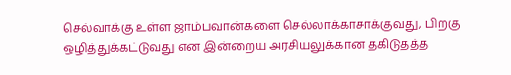செல்வாக்கு உள்ள ஜாம்பவான்களை செல்லாக்காசாக்குவது, பிறகு ஒழித்துக்கட்டுவது என இன்றைய அரசியலுக்கான தகிடுதத்த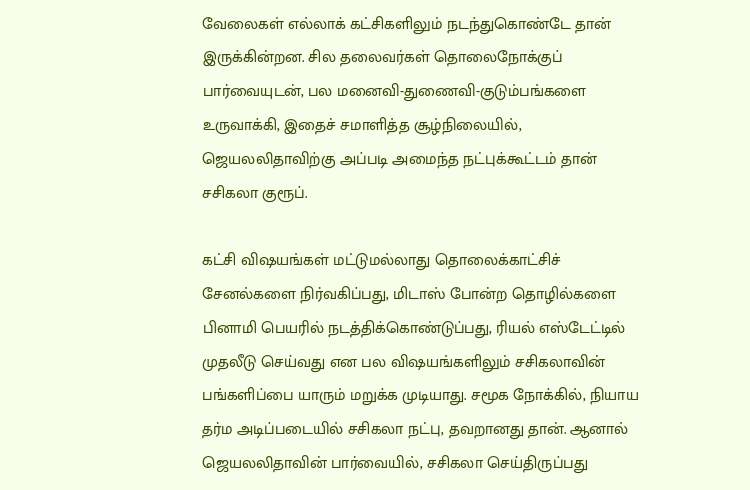வேலைகள் எல்லாக் கட்சிகளிலும் நடந்துகொண்டே தான் இருக்கின்றன. சில தலைவர்கள் தொலைநோக்குப் பார்வையுடன், பல மனைவி-துணைவி-குடும்பங்களை உருவாக்கி, இதைச் சமாளித்த சூழ்நிலையில், ஜெயலலிதாவிற்கு அப்படி அமைந்த நட்புக்கூட்டம் தான் சசிகலா குரூப்.

கட்சி விஷயங்கள் மட்டுமல்லாது தொலைக்காட்சிச் சேனல்களை நிர்வகிப்பது, மிடாஸ் போன்ற தொழில்களை பினாமி பெயரில் நடத்திக்கொண்டுப்பது, ரியல் எஸ்டேட்டில் முதலீடு செய்வது என பல விஷயங்களிலும் சசிகலாவின் பங்களிப்பை யாரும் மறுக்க முடியாது. சமூக நோக்கில், நியாய தர்ம அடிப்படையில் சசிகலா நட்பு, தவறானது தான். ஆனால் ஜெயலலிதாவின் பார்வையில், சசிகலா செய்திருப்பது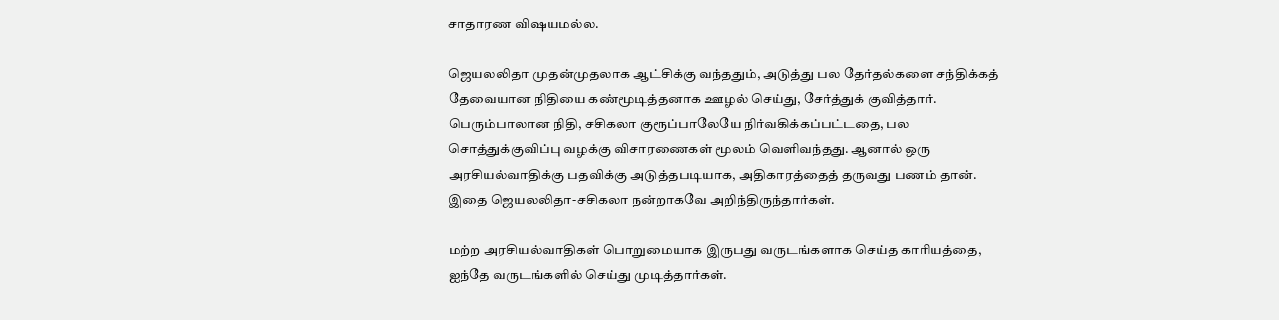சாதாரண விஷயமல்ல.

ஜெயலலிதா முதன்முதலாக ஆட்சிக்கு வந்ததும், அடுத்து பல தேர்தல்களை சந்திக்கத் தேவையான நிதியை கண்மூடித்தனாக ஊழல் செய்து, சேர்த்துக் குவித்தார். பெரும்பாலான நிதி, சசிகலா குரூப்பாலேயே நிர்வகிக்கப்பட்டதை, பல சொத்துக்குவிப்பு வழக்கு விசாரணைகள் மூலம் வெளிவந்தது. ஆனால் ஒரு அரசியல்வாதிக்கு பதவிக்கு அடுத்தபடியாக, அதிகாரத்தைத் தருவது பணம் தான். இதை ஜெயலலிதா-சசிகலா நன்றாகவே அறிந்திருந்தார்கள்.

மற்ற அரசியல்வாதிகள் பொறுமையாக இருபது வருடங்களாக செய்த காரியத்தை, ஐந்தே வருடங்களில் செய்து முடித்தார்கள்.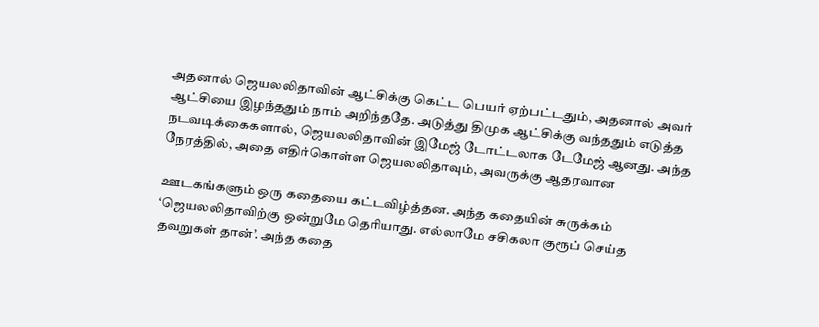அதனால் ஜெயலலிதாவின் ஆட்சிக்கு கெட்ட பெயர் ஏற்பட்டதும், அதனால் அவர் ஆட்சியை இழந்ததும் நாம் அறிந்ததே. அடுத்து திமுக ஆட்சிக்கு வந்ததும் எடுத்த நடவடிக்கைகளால், ஜெயலலிதாவின் இமேஜ் டோட்டலாக டேமேஜ் ஆனது. அந்த நேரத்தில், அதை எதிர்கொள்ள ஜெயலலிதாவும், அவருக்கு ஆதரவான

ஊடகங்களும் ஒரு கதையை கட்டவிழ்த்தன. அந்த கதையின் சுருக்கம் ‘ஜெயலலிதாவிற்கு ஒன்றுமே தெரியாது. எல்லாமே சசிகலா குரூப் செய்த தவறுகள் தான்’. அந்த கதை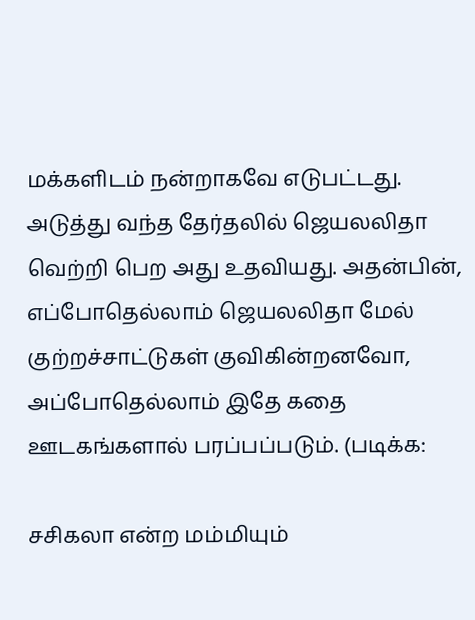மக்களிடம் நன்றாகவே எடுபட்டது. அடுத்து வந்த தேர்தலில் ஜெயலலிதா வெற்றி பெற அது உதவியது. அதன்பின், எப்போதெல்லாம் ஜெயலலிதா மேல் குற்றச்சாட்டுகள் குவிகின்றனவோ, அப்போதெல்லாம் இதே கதை ஊடகங்களால் பரப்பப்படும். (படிக்க:

சசிகலா என்ற மம்மியும்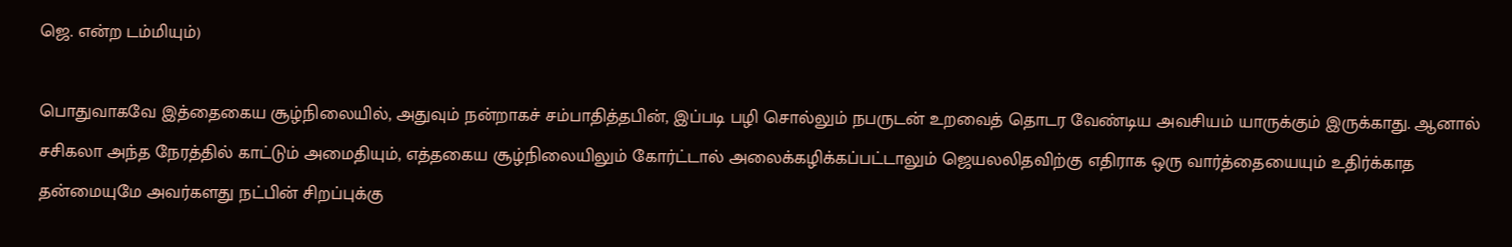ஜெ. என்ற டம்மியும்)

பொதுவாகவே இத்தைகைய சூழ்நிலையில், அதுவும் நன்றாகச் சம்பாதித்தபின், இப்படி பழி சொல்லும் நபருடன் உறவைத் தொடர வேண்டிய அவசியம் யாருக்கும் இருக்காது. ஆனால் சசிகலா அந்த நேரத்தில் காட்டும் அமைதியும், எத்தகைய சூழ்நிலையிலும் கோர்ட்டால் அலைக்கழிக்கப்பட்டாலும் ஜெயலலிதவிற்கு எதிராக ஒரு வார்த்தையையும் உதிர்க்காத தன்மையுமே அவர்களது நட்பின் சிறப்புக்கு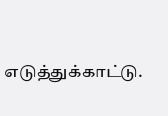எடுத்துக்காட்டு.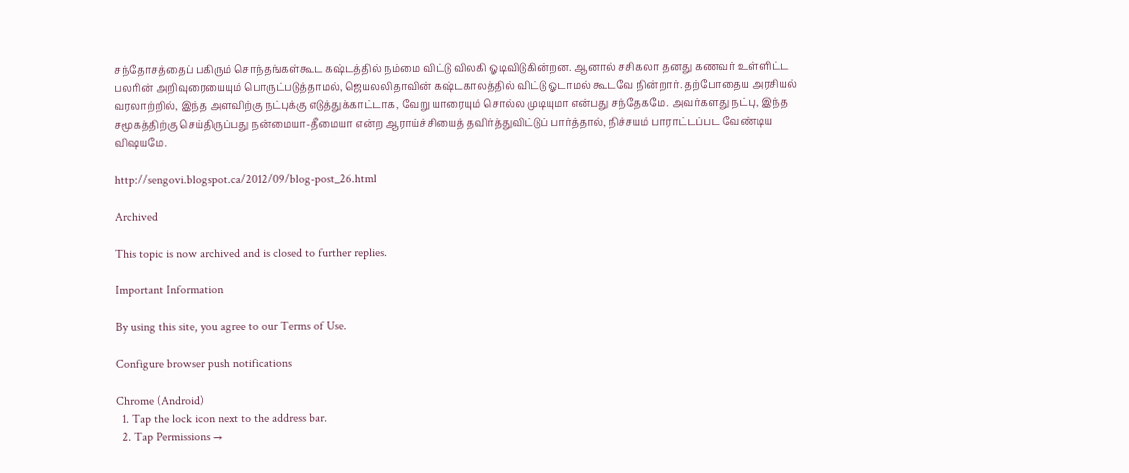சந்தோசத்தைப் பகிரும் சொந்தங்கள்கூட கஷ்டத்தில் நம்மை விட்டு விலகி ஓடிவிடுகின்றன. ஆனால் சசிகலா தனது கணவர் உள்ளிட்ட பலரின் அறிவுரையையும் பொருட்படுத்தாமல், ஜெயலலிதாவின் கஷ்டகாலத்தில் விட்டு ஓடாமல் கூடவே நின்றார். தற்போதைய அரசியல் வரலாற்றில், இந்த அளவிற்கு நட்புக்கு எடுத்துக்காட்டாக, வேறு யாரையும் சொல்ல முடியுமா என்பது சந்தேகமே. அவர்களது நட்பு, இந்த சமூகத்திற்கு செய்திருப்பது நன்மையா-தீமையா என்ற ஆராய்ச்சியைத் தவிர்த்துவிட்டுப் பார்த்தால், நிச்சயம் பாராட்டப்பட வேண்டிய விஷயமே.

http://sengovi.blogspot.ca/2012/09/blog-post_26.html

Archived

This topic is now archived and is closed to further replies.

Important Information

By using this site, you agree to our Terms of Use.

Configure browser push notifications

Chrome (Android)
  1. Tap the lock icon next to the address bar.
  2. Tap Permissions →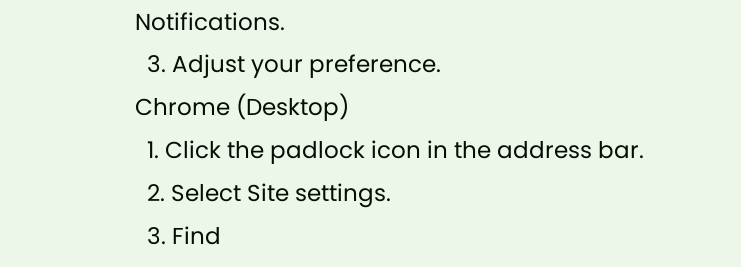Notifications.
  3. Adjust your preference.
Chrome (Desktop)
  1. Click the padlock icon in the address bar.
  2. Select Site settings.
  3. Find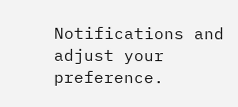Notifications and adjust your preference.